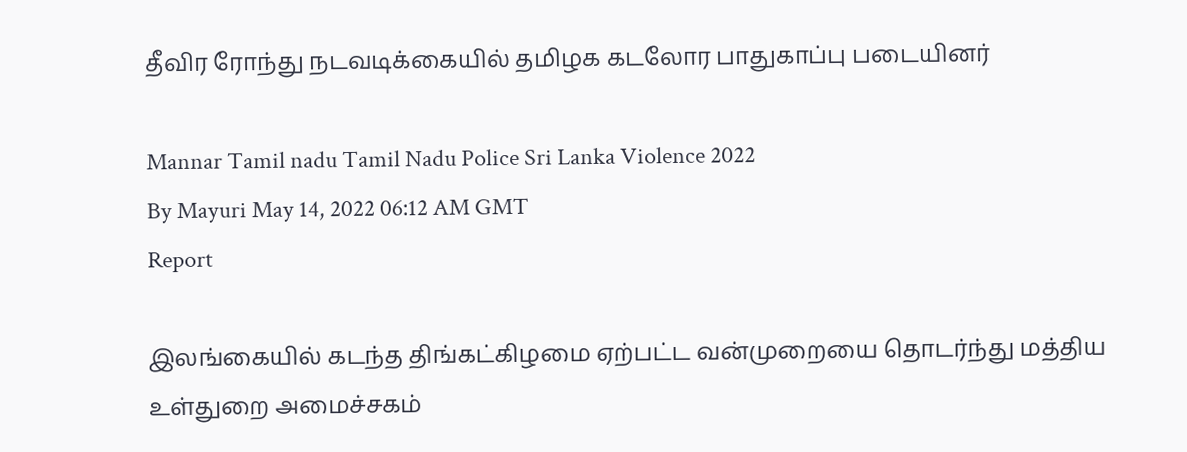தீவிர ரோந்து நடவடிக்கையில் தமிழக கடலோர பாதுகாப்பு படையினர்

Mannar Tamil nadu Tamil Nadu Police Sri Lanka Violence 2022
By Mayuri May 14, 2022 06:12 AM GMT
Report

இலங்கையில் கடந்த திங்கட்கிழமை ஏற்பட்ட வன்முறையை தொடர்ந்து மத்திய உள்துறை அமைச்சகம்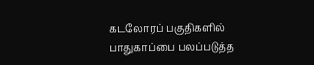கடலோரப் பகுதிகளில் பாதுகாப்பை பலப்படுத்த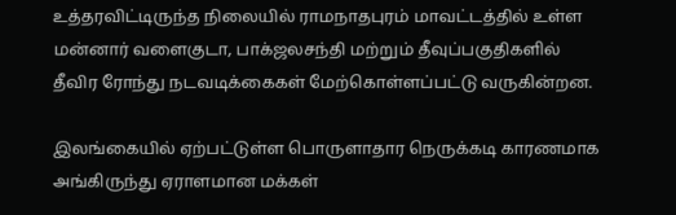உத்தரவிட்டிருந்த நிலையில் ராமநாதபுரம் மாவட்டத்தில் உள்ள மன்னார் வளைகுடா, பாக்ஜலசந்தி மற்றும் தீவுப்பகுதிகளில் தீவிர ரோந்து நடவடிக்கைகள் மேற்கொள்ளப்பட்டு வருகின்றன.

இலங்கையில் ஏற்பட்டுள்ள பொருளாதார நெருக்கடி காரணமாக அங்கிருந்து ஏராளமான மக்கள்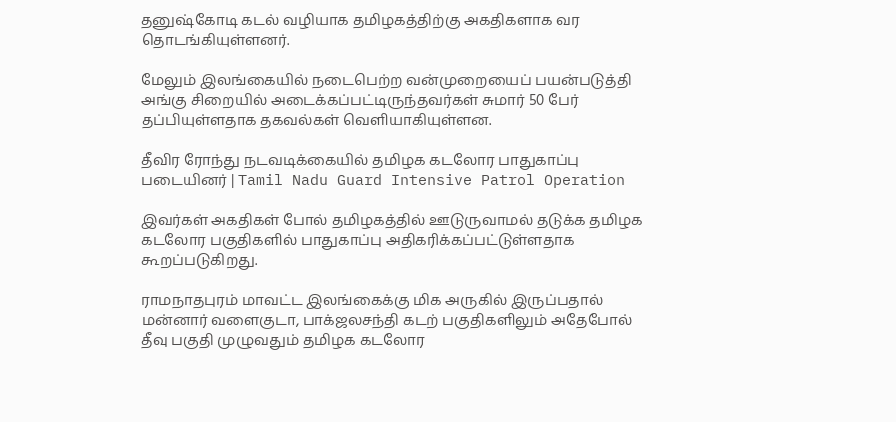தனுஷ்கோடி கடல் வழியாக தமிழகத்திற்கு அகதிகளாக வர தொடங்கியுள்ளனர்.

மேலும் இலங்கையில் நடைபெற்ற வன்முறையைப் பயன்படுத்தி அங்கு சிறையில் அடைக்கப்பட்டிருந்தவர்கள் சுமார் 50 பேர் தப்பியுள்ளதாக தகவல்கள் வெளியாகியுள்ளன.

தீவிர ரோந்து நடவடிக்கையில் தமிழக கடலோர பாதுகாப்பு படையினர் | Tamil Nadu Guard Intensive Patrol Operation

இவர்கள் அகதிகள் போல் தமிழகத்தில் ஊடுருவாமல் தடுக்க தமிழக கடலோர பகுதிகளில் பாதுகாப்பு அதிகரிக்கப்பட்டுள்ளதாக கூறப்படுகிறது.

ராமநாதபுரம் மாவட்ட இலங்கைக்கு மிக அருகில் இருப்பதால் மன்னார் வளைகுடா, பாக்ஜலசந்தி கடற் பகுதிகளிலும் அதேபோல் தீவு பகுதி முழுவதும் தமிழக கடலோர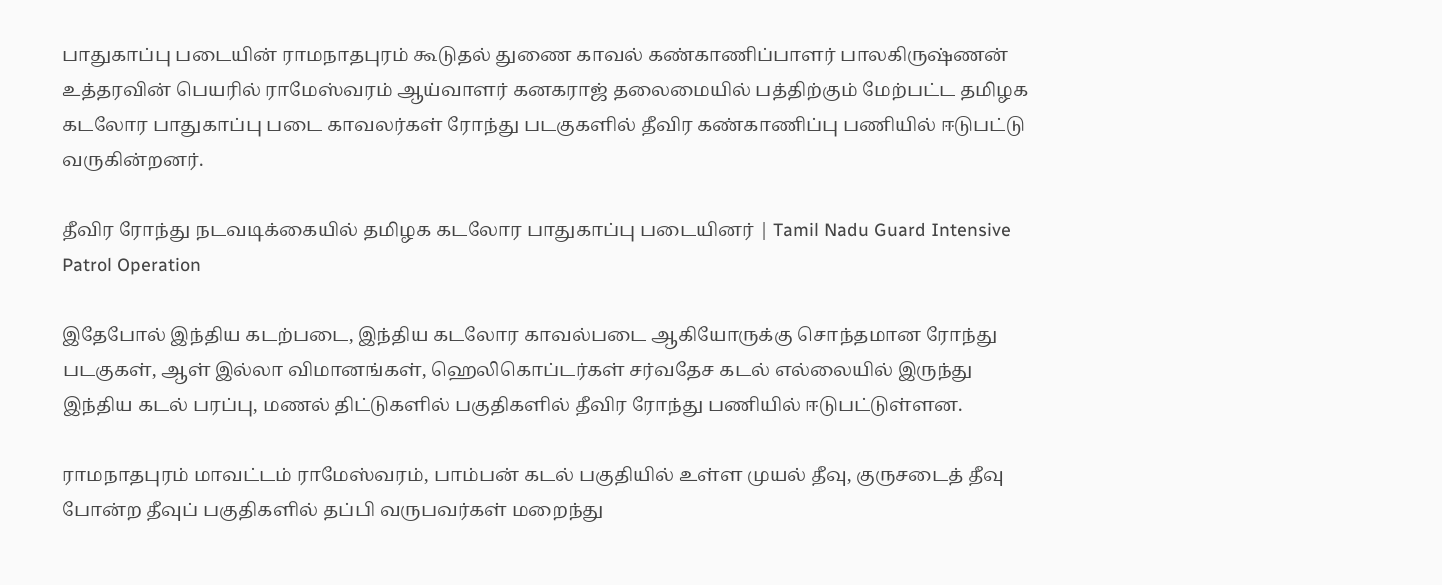பாதுகாப்பு படையின் ராமநாதபுரம் கூடுதல் துணை காவல் கண்காணிப்பாளர் பாலகிருஷ்ணன் உத்தரவின் பெயரில் ராமேஸ்வரம் ஆய்வாளர் கனகராஜ் தலைமையில் பத்திற்கும் மேற்பட்ட தமிழக கடலோர பாதுகாப்பு படை காவலர்கள் ரோந்து படகுகளில் தீவிர கண்காணிப்பு பணியில் ஈடுபட்டு வருகின்றனர்.

தீவிர ரோந்து நடவடிக்கையில் தமிழக கடலோர பாதுகாப்பு படையினர் | Tamil Nadu Guard Intensive Patrol Operation

இதேபோல் இந்திய கடற்படை, இந்திய கடலோர காவல்படை ஆகியோருக்கு சொந்தமான ரோந்து படகுகள், ஆள் இல்லா விமானங்கள், ஹெலிகொப்டர்கள் சர்வதேச கடல் எல்லையில் இருந்து இந்திய கடல் பரப்பு, மணல் திட்டுகளில் பகுதிகளில் தீவிர ரோந்து பணியில் ஈடுபட்டுள்ளன.

ராமநாதபுரம் மாவட்டம் ராமேஸ்வரம், பாம்பன் கடல் பகுதியில் உள்ள முயல் தீவு, குருசடைத் தீவு போன்ற தீவுப் பகுதிகளில் தப்பி வருபவர்கள் மறைந்து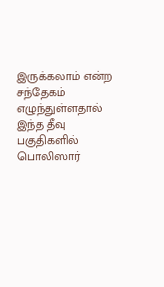இருக்கலாம் என்ற சந்தேகம் எழுந்துள்ளதால் இந்த தீவு பகுதிகளில் பொலிஸார்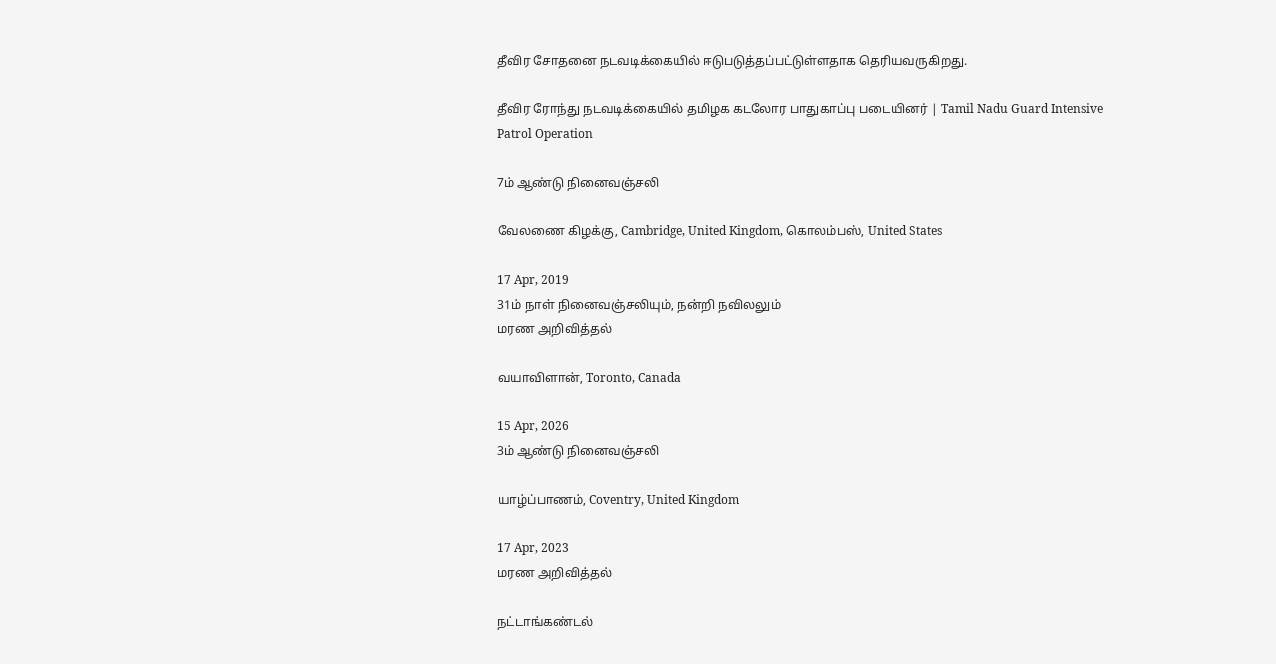தீவிர சோதனை நடவடிக்கையில் ஈடுபடுத்தப்பட்டுள்ளதாக தெரியவருகிறது.

தீவிர ரோந்து நடவடிக்கையில் தமிழக கடலோர பாதுகாப்பு படையினர் | Tamil Nadu Guard Intensive Patrol Operation

7ம் ஆண்டு நினைவஞ்சலி

வேலணை கிழக்கு, Cambridge, United Kingdom, கொலம்பஸ், United States

17 Apr, 2019
31ம் நாள் நினைவஞ்சலியும், நன்றி நவிலலும்
மரண அறிவித்தல்

வயாவிளான், Toronto, Canada

15 Apr, 2026
3ம் ஆண்டு நினைவஞ்சலி

யாழ்ப்பாணம், Coventry, United Kingdom

17 Apr, 2023
மரண அறிவித்தல்

நட்டாங்கண்டல்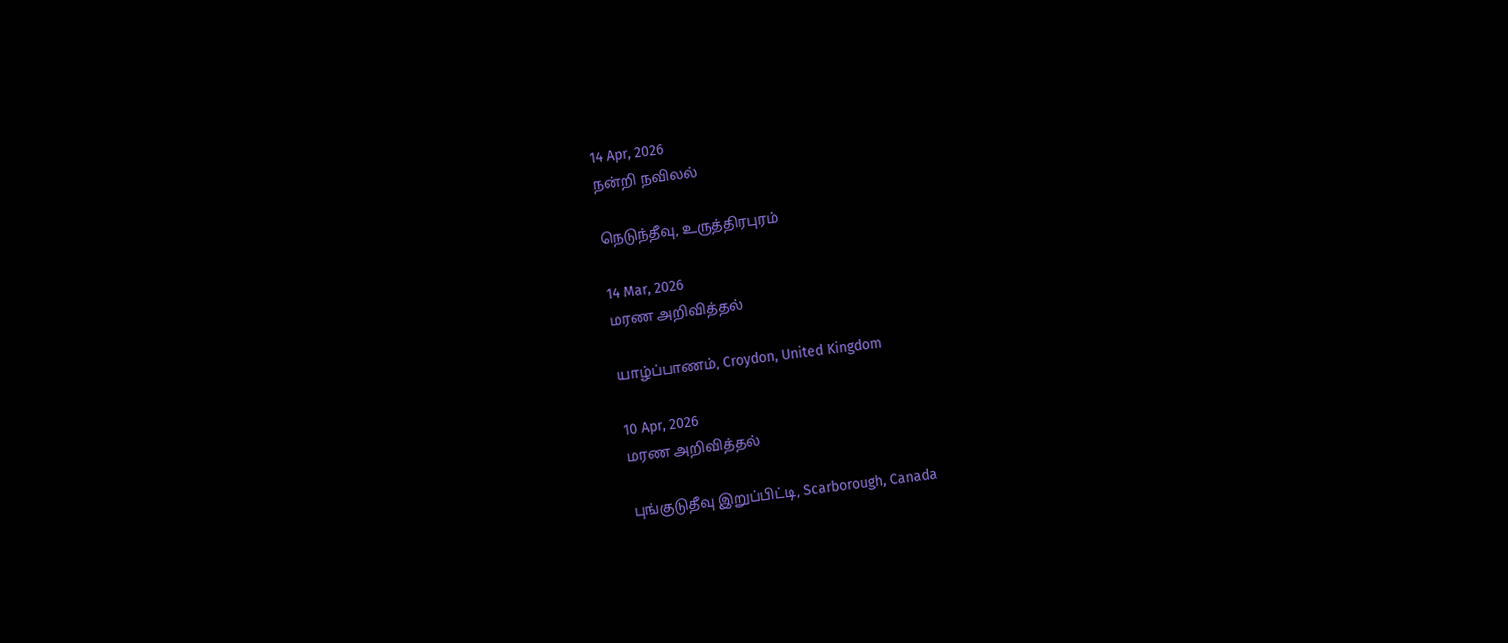14 Apr, 2026
நன்றி நவிலல்

நெடுந்தீவு, உருத்திரபுரம்

14 Mar, 2026
மரண அறிவித்தல்

யாழ்ப்பாணம், Croydon, United Kingdom

10 Apr, 2026
மரண அறிவித்தல்

புங்குடுதீவு இறுப்பிட்டி, Scarborough, Canada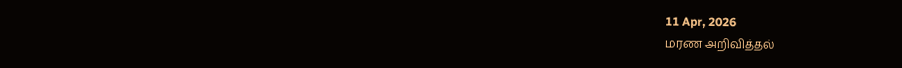11 Apr, 2026
மரண அறிவித்தல்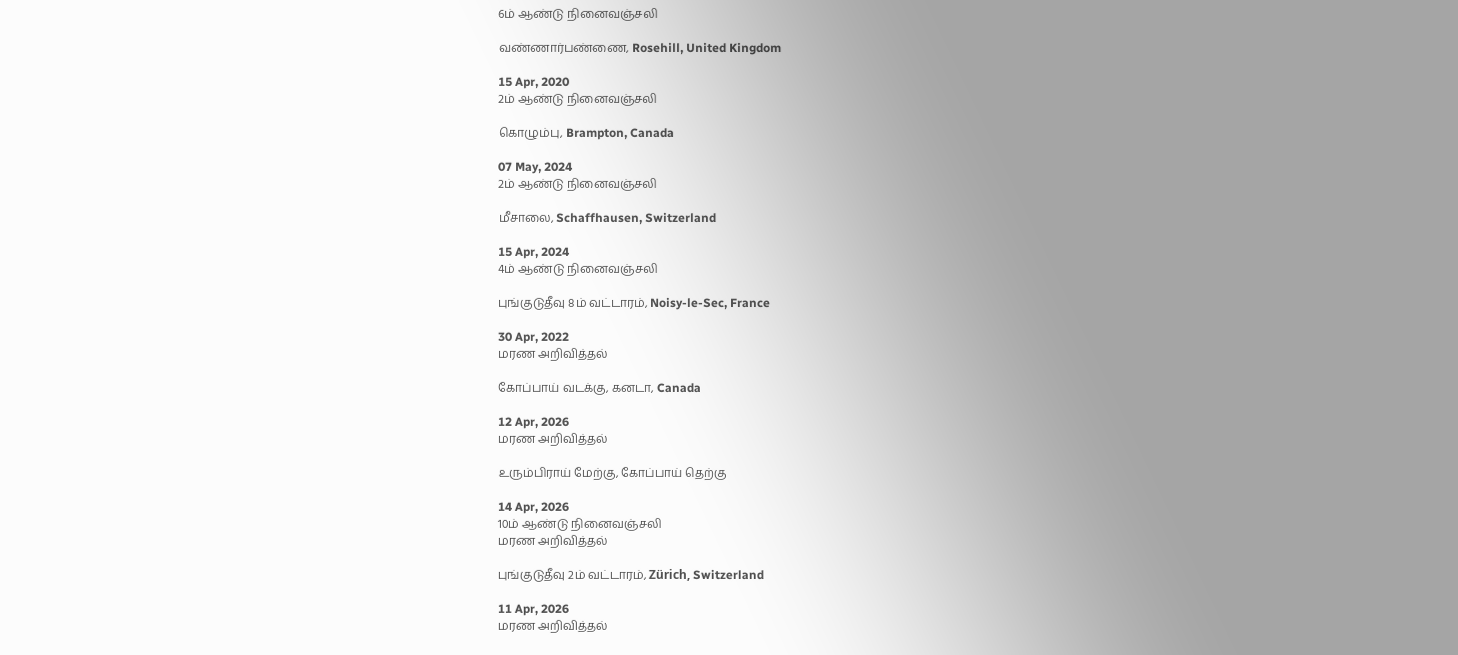6ம் ஆண்டு நினைவஞ்சலி

வண்ணார்பண்ணை, Rosehill, United Kingdom

15 Apr, 2020
2ம் ஆண்டு நினைவஞ்சலி

கொழும்பு, Brampton, Canada

07 May, 2024
2ம் ஆண்டு நினைவஞ்சலி

மீசாலை, Schaffhausen, Switzerland

15 Apr, 2024
4ம் ஆண்டு நினைவஞ்சலி

புங்குடுதீவு 8ம் வட்டாரம், Noisy-le-Sec, France

30 Apr, 2022
மரண அறிவித்தல்

கோப்பாய் வடக்கு, கனடா, Canada

12 Apr, 2026
மரண அறிவித்தல்

உரும்பிராய் மேற்கு, கோப்பாய் தெற்கு

14 Apr, 2026
10ம் ஆண்டு நினைவஞ்சலி
மரண அறிவித்தல்

புங்குடுதீவு 2ம் வட்டாரம், Zürich, Switzerland

11 Apr, 2026
மரண அறிவித்தல்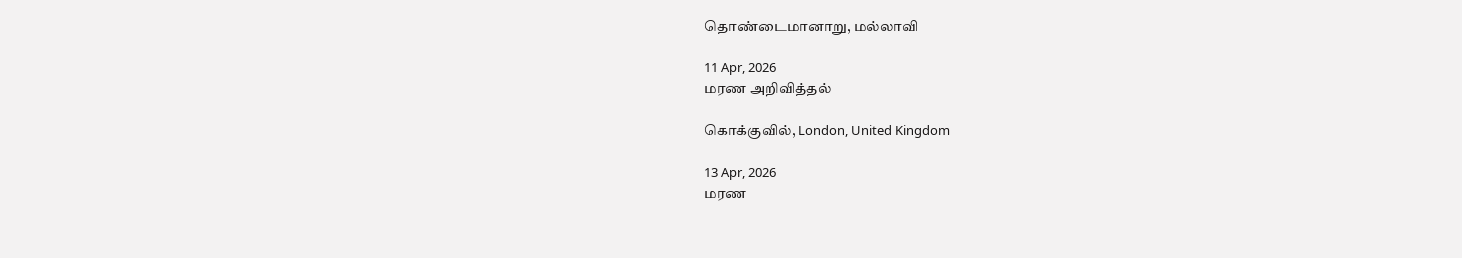தொண்டைமானாறு, மல்லாவி

11 Apr, 2026
மரண அறிவித்தல்

கொக்குவில், London, United Kingdom

13 Apr, 2026
மரண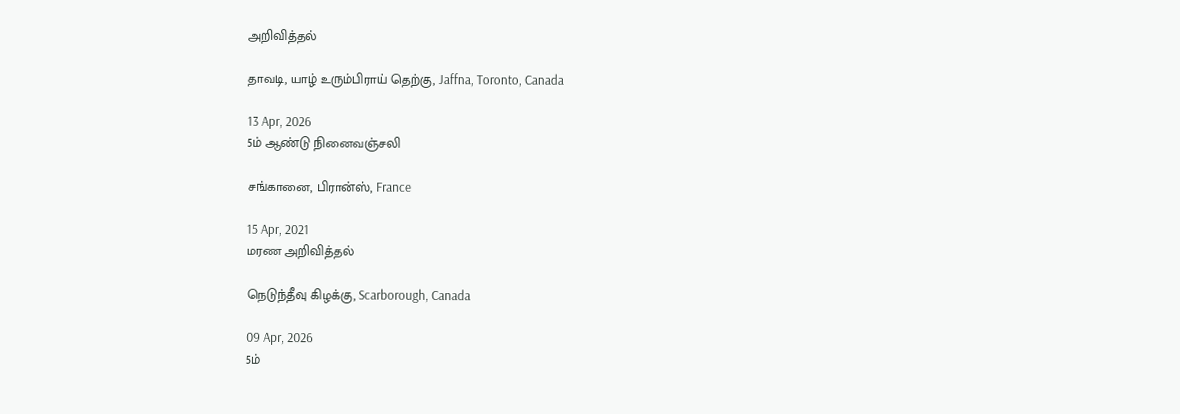அறிவித்தல்

தாவடி, யாழ் உரும்பிராய் தெற்கு, Jaffna, Toronto, Canada

13 Apr, 2026
5ம் ஆண்டு நினைவஞ்சலி

சங்கானை, பிரான்ஸ், France

15 Apr, 2021
மரண அறிவித்தல்

நெடுந்தீவு கிழக்கு, Scarborough, Canada

09 Apr, 2026
5ம்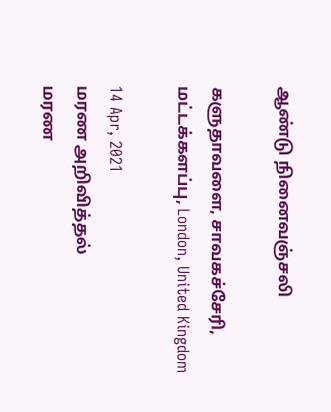ஆண்டு நினைவஞ்சலி

களுதாவளை, சாவகச்சேரி, மட்டக்களப்பு, London, United Kingdom

14 Apr, 2021
மரண அறிவித்தல்
மரண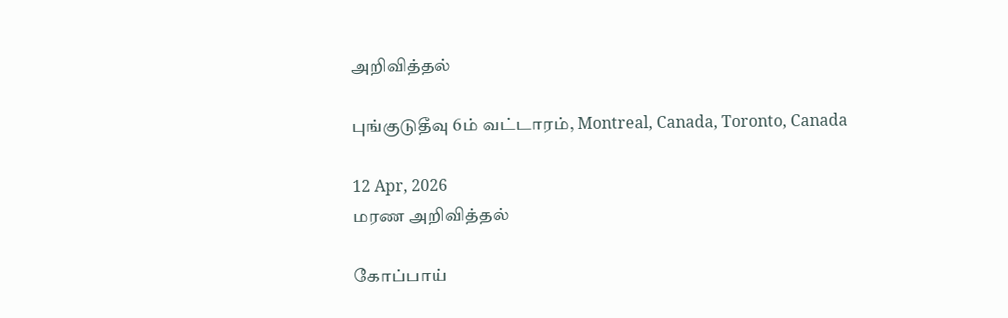அறிவித்தல்

புங்குடுதீவு 6ம் வட்டாரம், Montreal, Canada, Toronto, Canada

12 Apr, 2026
மரண அறிவித்தல்

கோப்பாய்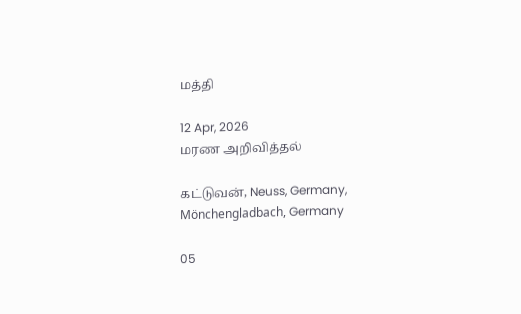மத்தி

12 Apr, 2026
மரண அறிவித்தல்

கட்டுவன், Neuss, Germany, Mönchengladbach, Germany

05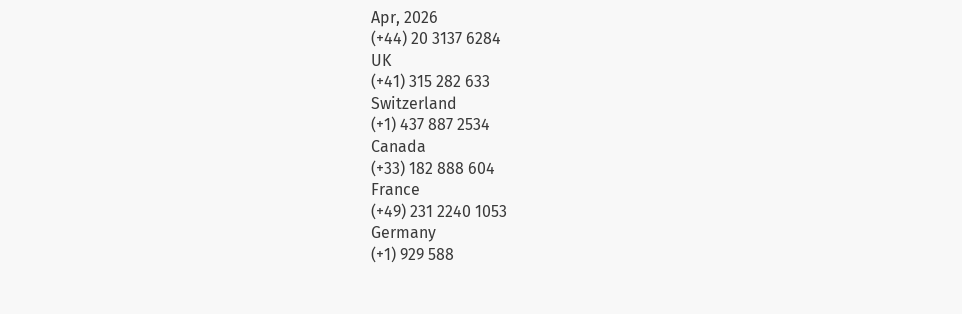Apr, 2026
(+44) 20 3137 6284
UK
(+41) 315 282 633
Switzerland
(+1) 437 887 2534
Canada
(+33) 182 888 604
France
(+49) 231 2240 1053
Germany
(+1) 929 588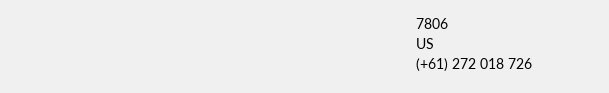7806
US
(+61) 272 018 726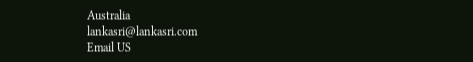Australia
lankasri@lankasri.com
Email US